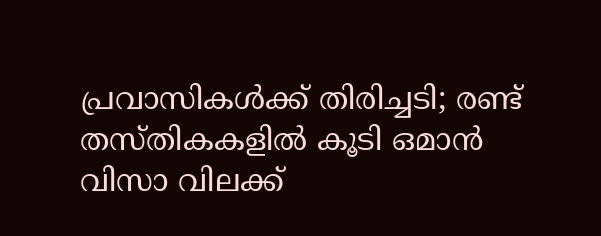പ്രവാസികള്‍ക്ക് തിരിച്ചടി; രണ്ട് തസ്തികകളിൽ കൂടി ഒമാൻ വിസാ വിലക്ക്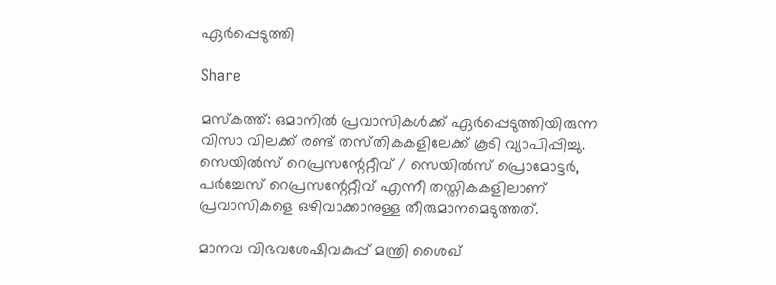ഏര്‍പ്പെടുത്തി

Share

മസ്‍കത്ത്: ഒമാനില്‍ പ്രവാസികള്‍ക്ക് ഏര്‍പ്പെടുത്തിയിരുന്ന വിസാ വിലക്ക് രണ്ട് തസ്‍തികകളിലേക്ക് കൂടി വ്യാപിപ്പിച്ചു. സെയില്‍സ് റെപ്രസന്റേറ്റീവ് / സെയില്‍സ് പ്രൊമോട്ടര്‍, പര്‍ച്ചേസ് റെപ്രസന്റേറ്റീവ് എന്നീ തസ്തികകളിലാണ് പ്രവാസികളെ ഒഴിവാക്കാനുള്ള തീരുമാനമെടുത്തത്.

മാനവ വിഭവശേഷിവകുപ്പ് മന്ത്രി ശൈഖ്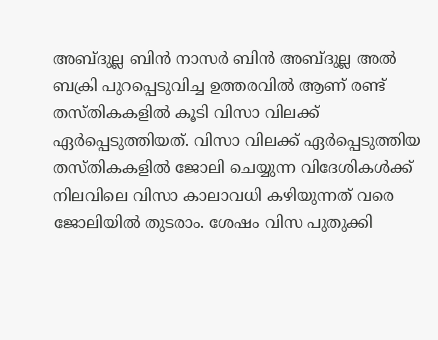അബ്ദുല്ല ബിൻ നാസർ ബിൻ അബ്ദുല്ല അൽ ബക്രി പുറപ്പെടുവിച്ച ഉത്തരവിൽ ആണ് രണ്ട് തസ്തികകളിൽ കൂടി വിസാ വിലക്ക് ഏർപ്പെടുത്തിയത്. വിസാ വിലക്ക് ഏർപ്പെടുത്തിയ തസ്തികകളിൽ ജോലി ചെയ്യുന്ന വിദേശികൾക്ക് നിലവിലെ വിസാ കാലാവധി കഴിയുന്നത് വരെ ജോലിയിൽ തുടരാം. ശേഷം വിസ പുതുക്കി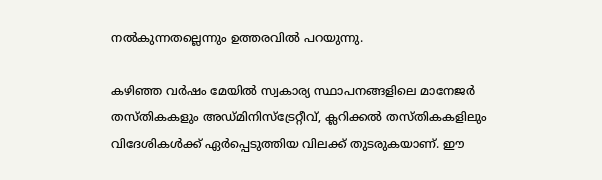നൽകുന്നതല്ലെന്നും ഉത്തരവിൽ പറയുന്നു.

കഴിഞ്ഞ വര്‍ഷം മേയില്‍ സ്വകാര്യ സ്ഥാപനങ്ങളിലെ മാനേജര്‍ തസ്തികകളും അഡ്മിനിസ്ട്രേറ്റീവ്, ക്ലറിക്കല്‍ തസ്തികകളിലും വിദേശികള്‍ക്ക് ഏര്‍പ്പെടുത്തിയ വിലക്ക് തുടരുകയാണ്. ഈ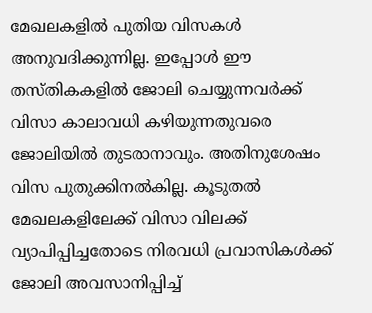മേഖലകളില്‍ പുതിയ വിസകള്‍ അനുവദിക്കുന്നില്ല. ഇപ്പോള്‍ ഈ തസ്‍തികകളില്‍ ജോലി ചെയ്യുന്നവര്‍ക്ക് വിസാ കാലാവധി കഴിയുന്നതുവരെ ജോലിയില്‍ തുടരാനാവും. അതിനുശേഷം വിസ പുതുക്കിനല്‍കില്ല. കൂടുതല്‍ മേഖലകളിലേക്ക് വിസാ വിലക്ക് വ്യാപിപ്പിച്ചതോടെ നിരവധി പ്രവാസികള്‍ക്ക് ജോലി അവസാനിപ്പിച്ച്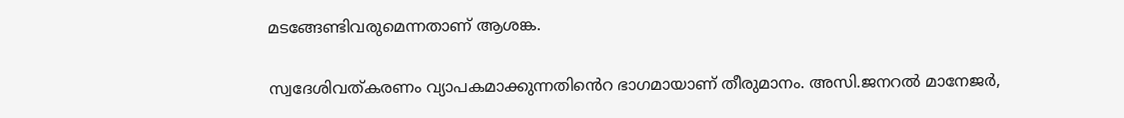മടങ്ങേണ്ടിവരുമെന്നതാണ് ആശങ്ക.

സ്വദേശിവത്കരണം വ്യാപകമാക്കുന്നതിൻെറ ഭാഗമായാണ് തീരുമാനം. അസി.ജനറൽ മാനേജർ,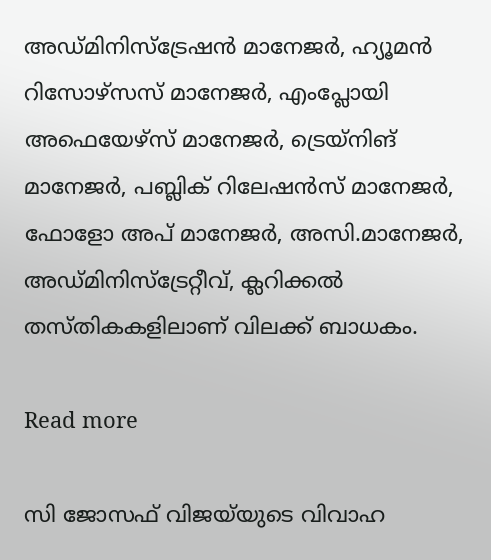അഡ്മിനിസ്ട്രേഷൻ മാനേജർ, ഹ്യൂമൻ റിസോഴ്സസ് മാനേജർ, എംപ്ലോയി അഫെയേഴ്സ് മാനേജർ, ട്രെയ്നിങ് മാനേജർ, പബ്ലിക് റിലേഷൻസ് മാനേജർ, ഫോളോ അപ് മാനേജർ, അസി.മാനേജർ, അഡ്മിനിസ്ട്രേറ്റീവ്, ക്ലറിക്കൽ തസ്തികകളിലാണ് വിലക്ക് ബാധകം.

Read more

സി ജോസഫ് വിജയ്‌യുടെ വിവാഹ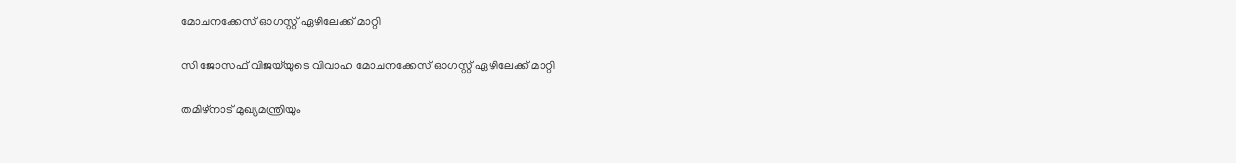മോചനക്കേസ് ഓഗസ്റ്റ് ഏഴിലേക്ക് മാറ്റി

സി ജോസഫ് വിജയ്‌യുടെ വിവാഹ മോചനക്കേസ് ഓഗസ്റ്റ് ഏഴിലേക്ക് മാറ്റി

തമിഴ്‌നാട് മുഖ്യമന്ത്രിയും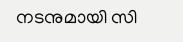നടനുമായി സി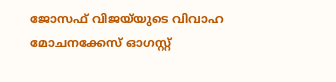ജോസഫ് വിജയ്‌യുടെ വിവാഹ മോചനക്കേസ് ഓഗസ്റ്റ്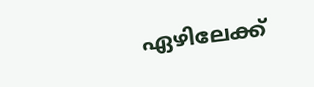ഏഴിലേക്ക്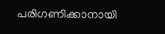പരിഗണിക്കാനായി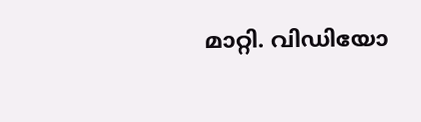മാറ്റി. വിഡിയോ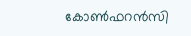കോണ്‍ഫറന്‍സി